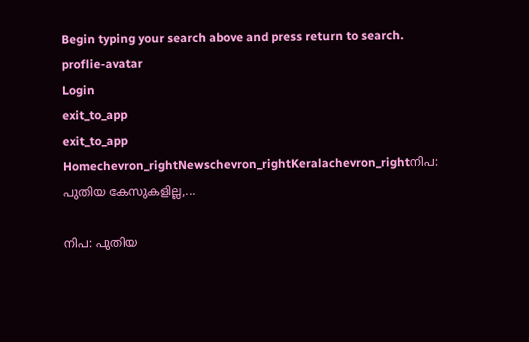Begin typing your search above and press return to search.
proflie-avatar
Login
exit_to_app
exit_to_app
Homechevron_rightNewschevron_rightKeralachevron_rightനിപ: പുതിയ കേസുകളില്ല,...

നിപ: പുതിയ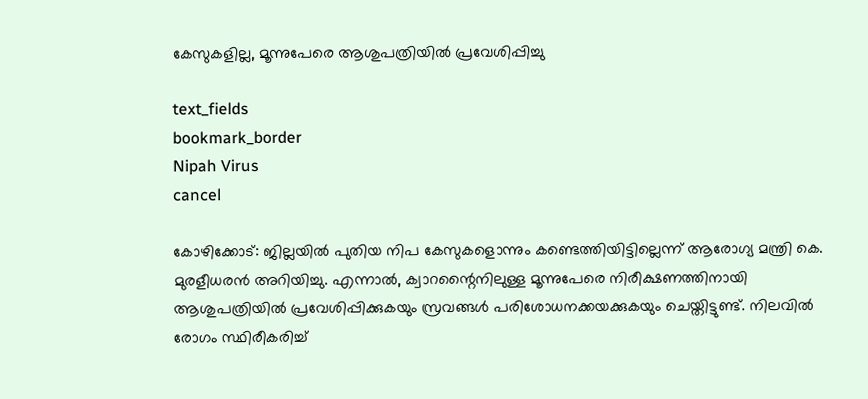കേസുകളില്ല, മൂന്നുപേരെ ആശുപത്രിയില്‍ പ്രവേശിപ്പിച്ചു

text_fields
bookmark_border
Nipah Virus
cancel

കോഴിക്കോട്: ജില്ലയില്‍ പുതിയ നിപ കേസുകളൊന്നും കണ്ടെത്തിയിട്ടില്ലെന്ന് ആരോഗ്യ മന്ത്രി കെ. മുരളീധരന്‍ അറിയിച്ചു. എന്നാല്‍, ക്വാറന്റൈനിലുള്ള മൂന്നുപേരെ നിരീക്ഷണത്തിനായി ആശുപത്രിയില്‍ പ്രവേശിപ്പിക്കുകയും സ്രവങ്ങള്‍ പരിശോധനക്കയക്കുകയും ചെയ്തിട്ടുണ്ട്. നിലവില്‍ രോഗം സ്ഥിരീകരിച്ച്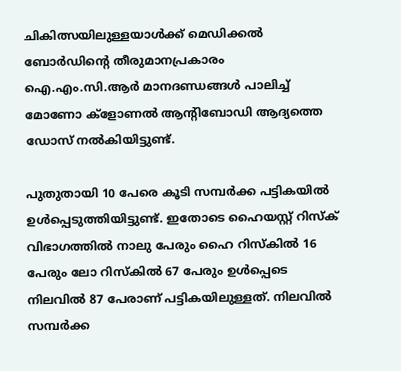ചികിത്സയിലുള്ളയാള്‍ക്ക് മെഡിക്കല്‍ ബോര്‍ഡിന്റെ തീരുമാനപ്രകാരം ഐ.എം.സി.ആര്‍ മാനദണ്ഡങ്ങള്‍ പാലിച്ച് മോണോ ക്ളോണല്‍ ആന്റിബോഡി ആദ്യത്തെ ഡോസ് നല്‍കിയിട്ടുണ്ട്.

പുതുതായി 10 പേരെ കൂടി സമ്പര്‍ക്ക പട്ടികയില്‍ ഉള്‍പ്പെടുത്തിയിട്ടുണ്ട്. ഇതോടെ ഹൈയസ്റ്റ് റിസ്‌ക് വിഭാഗത്തില്‍ നാലു പേരും ഹൈ റിസ്‌കില്‍ 16 പേരും ലോ റിസ്‌കില്‍ 67 പേരും ഉള്‍പ്പെടെ നിലവില്‍ 87 പേരാണ് പട്ടികയിലുള്ളത്. നിലവില്‍ സമ്പര്‍ക്ക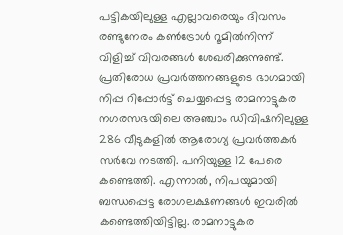പട്ടികയിലുള്ള എല്ലാവരെയും ദിവസം രണ്ടുനേരം കണ്‍ട്രോള്‍ റൂമില്‍നിന്ന് വിളിച്ച് വിവരങ്ങള്‍ ശേഖരിക്കുന്നുണ്ട്. പ്രതിരോധ പ്രവര്‍ത്തനങ്ങളുടെ ഭാഗമായി നിപ്പ റിപ്പോര്‍ട്ട് ചെയ്യപ്പെട്ട രാമനാട്ടുകര നഗരസഭയിലെ അഞ്ചാം ഡിവിഷനിലുള്ള 286 വീടുകളില്‍ ആരോഗ്യ പ്രവര്‍ത്തകര്‍ സര്‍വേ നടത്തി. പനിയുള്ള 12 പേരെ കണ്ടെത്തി. എന്നാല്‍, നിപയുമായി ബന്ധപ്പെട്ട രോഗലക്ഷണങ്ങള്‍ ഇവരില്‍ കണ്ടെത്തിയിട്ടില്ല. രാമനാട്ടുകര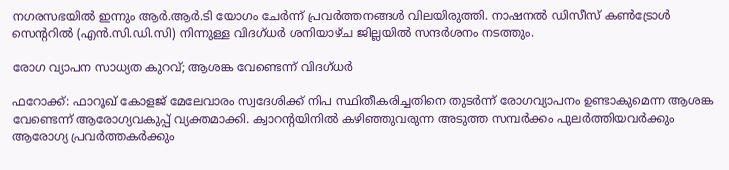നഗരസഭയില്‍ ഇന്നും ആര്‍.ആര്‍.ടി യോഗം ചേര്‍ന്ന് പ്രവര്‍ത്തനങ്ങള്‍ വിലയിരുത്തി. നാഷനല്‍ ഡിസീസ് കണ്‍ട്രോള്‍ സെന്ററില്‍ (എന്‍.സി.ഡി.സി) നിന്നുള്ള വിദഗ്ധര്‍ ശനിയാഴ്ച ജില്ലയില്‍ സന്ദര്‍ശനം നടത്തും.

രോഗ വ്യാപന സാധ്യത കുറവ്; ആശങ്ക വേണ്ടെന്ന് വിദഗ്ധർ

ഫറോക്ക്: ഫാറൂഖ് കോളജ് മേലേവാരം സ്വദേശിക്ക് നിപ സ്ഥിതീകരിച്ചതിനെ തുടർന്ന് രോഗവ്യാപനം ഉണ്ടാകുമെന്ന ആശങ്ക വേണ്ടെന്ന് ആരോഗ്യവകുപ്പ് വ്യക്തമാക്കി. ക്വാറന്റയിനിൽ കഴിഞ്ഞുവരുന്ന അടുത്ത സമ്പർക്കം പുലർത്തിയവർക്കും ആരോഗ്യ പ്രവർത്തകർക്കും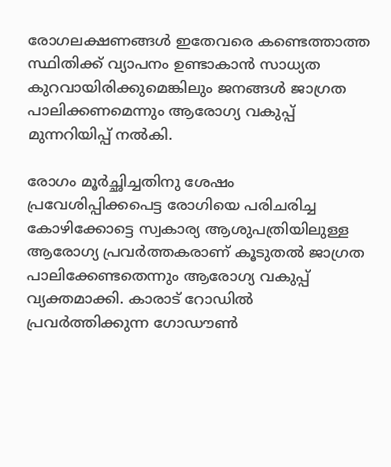രോഗലക്ഷണങ്ങൾ ഇതേവരെ കണ്ടെത്താത്ത സ്ഥിതിക്ക് വ്യാപനം ഉണ്ടാകാൻ സാധ്യത കുറവായിരിക്കുമെങ്കിലും ജനങ്ങൾ ജാഗ്രത പാലിക്കണമെന്നും ആരോഗ്യ വകുപ്പ് മുന്നറിയിപ്പ് നൽകി.

രോഗം മൂർച്ഛിച്ചതിനു ശേഷം പ്രവേശിപ്പിക്കപെട്ട രോഗിയെ പരിചരിച്ച കോഴിക്കോട്ടെ സ്വകാര്യ ആശുപത്രിയിലുള്ള ആരോഗ്യ പ്രവർത്തകരാണ് കൂടുതൽ ജാഗ്രത പാലിക്കേണ്ടതെന്നും ആരോഗ്യ വകുപ്പ് വ്യക്തമാക്കി. കാരാട് റോഡിൽ പ്രവർത്തിക്കുന്ന ഗോഡൗൺ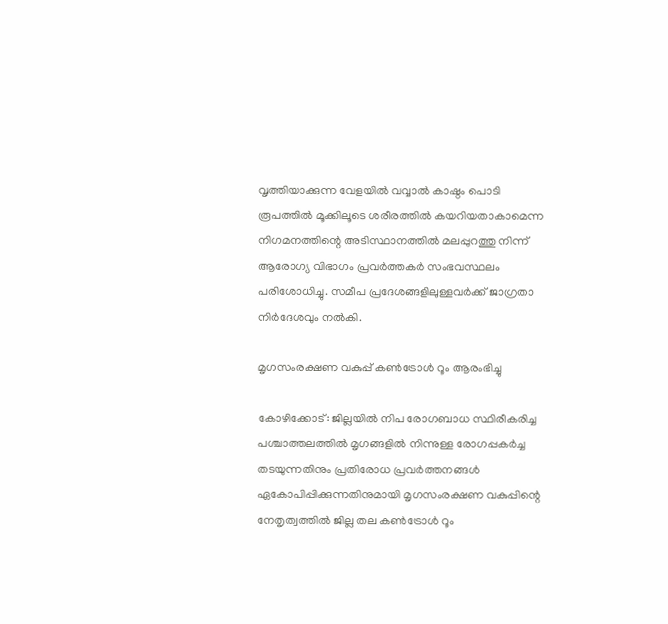വൃത്തിയാക്കുന്ന വേളയിൽ വവ്വാൽ കാഷ്ഠം പൊടി രൂപത്തിൽ മൂക്കിലൂടെ ശരീരത്തിൽ കയറിയതാകാമെന്ന നിഗമനത്തിന്റെ അടിസ്ഥാനത്തിൽ മലപ്പുറത്തു നിന്ന് ആരോഗ്യ വിഭാഗം പ്രവർത്തകർ സംഭവസ്ഥലം പരിശോധിച്ചു. സമീപ പ്രദേശങ്ങളിലുള്ളവർക്ക് ജാഗ്രതാ നിർദേശവും നൽകി.

മൃഗസംരക്ഷണ വകുപ്പ് കണ്‍ട്രോള്‍ റൂം ആരംഭിച്ചു

കോഴിക്കോട്: ജില്ലയില്‍ നിപ രോഗബാധ സ്ഥിരീകരിച്ച പശ്ചാത്തലത്തില്‍ മൃഗങ്ങളില്‍ നിന്നുള്ള രോഗപ്പകര്‍ച്ച തടയുന്നതിനും പ്രതിരോധ പ്രവര്‍ത്തനങ്ങള്‍ ഏകോപിപ്പിക്കുന്നതിനുമായി മൃഗസംരക്ഷണ വകുപ്പിന്റെ നേതൃത്വത്തില്‍ ജില്ല തല കണ്‍ട്രോള്‍ റൂം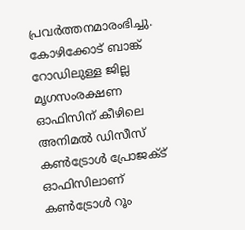പ്രവര്‍ത്തനമാരംഭിച്ചു. കോഴിക്കോട് ബാങ്ക് റോഡിലുള്ള ജില്ല മൃഗസംരക്ഷണ ഓഫിസിന് കീഴിലെ അനിമല്‍ ഡിസീസ് കണ്‍ട്രോള്‍ പ്രോജക്ട് ഓഫിസിലാണ് കണ്‍ട്രോള്‍ റൂം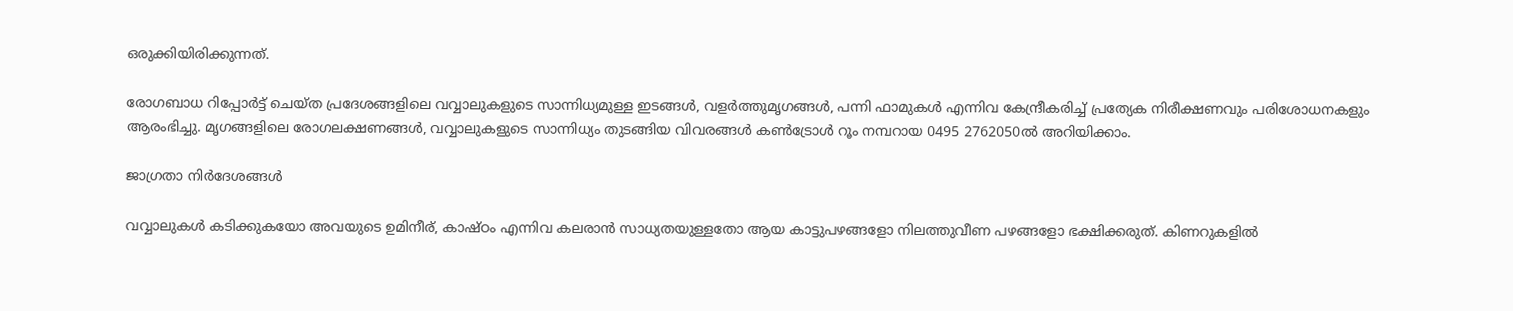ഒരുക്കിയിരിക്കുന്നത്.

രോഗബാധ റിപ്പോര്‍ട്ട് ചെയ്ത പ്രദേശങ്ങളിലെ വവ്വാലുകളുടെ സാന്നിധ്യമുള്ള ഇടങ്ങള്‍, വളര്‍ത്തുമൃഗങ്ങള്‍, പന്നി ഫാമുകള്‍ എന്നിവ കേന്ദ്രീകരിച്ച് പ്രത്യേക നിരീക്ഷണവും പരിശോധനകളും ആരംഭിച്ചു. മൃഗങ്ങളിലെ രോഗലക്ഷണങ്ങള്‍, വവ്വാലുകളുടെ സാന്നിധ്യം തുടങ്ങിയ വിവരങ്ങള്‍ കണ്‍ട്രോള്‍ റൂം നമ്പറായ 0495 2762050ല്‍ അറിയിക്കാം.

ജാഗ്രതാ നിര്‍ദേശങ്ങള്‍

വവ്വാലുകള്‍ കടിക്കുകയോ അവയുടെ ഉമിനീര്, കാഷ്ഠം എന്നിവ കലരാന്‍ സാധ്യതയുള്ളതോ ആയ കാട്ടുപഴങ്ങളോ നിലത്തുവീണ പഴങ്ങളോ ഭക്ഷിക്കരുത്. കിണറുകളില്‍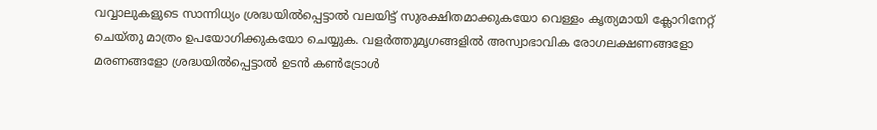വവ്വാലുകളുടെ സാന്നിധ്യം ശ്രദ്ധയില്‍പ്പെട്ടാല്‍ വലയിട്ട് സുരക്ഷിതമാക്കുകയോ വെള്ളം കൃത്യമായി ക്ലോറിനേറ്റ് ചെയ്തു മാത്രം ഉപയോഗിക്കുകയോ ചെയ്യുക. വളര്‍ത്തുമൃഗങ്ങളില്‍ അസ്വാഭാവിക രോഗലക്ഷണങ്ങളോ മരണങ്ങളോ ശ്രദ്ധയില്‍പ്പെട്ടാല്‍ ഉടന്‍ കണ്‍ട്രോള്‍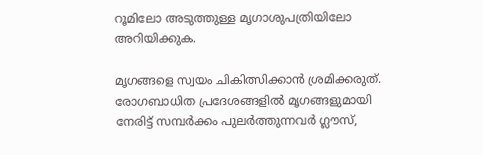റൂമിലോ അടുത്തുള്ള മൃഗാശുപത്രിയിലോ അറിയിക്കുക.

മൃഗങ്ങളെ സ്വയം ചികിത്സിക്കാന്‍ ശ്രമിക്കരുത്. രോഗബാധിത പ്രദേശങ്ങളില്‍ മൃഗങ്ങളുമായി നേരിട്ട് സമ്പര്‍ക്കം പുലര്‍ത്തുന്നവര്‍ ഗ്ലൗസ്,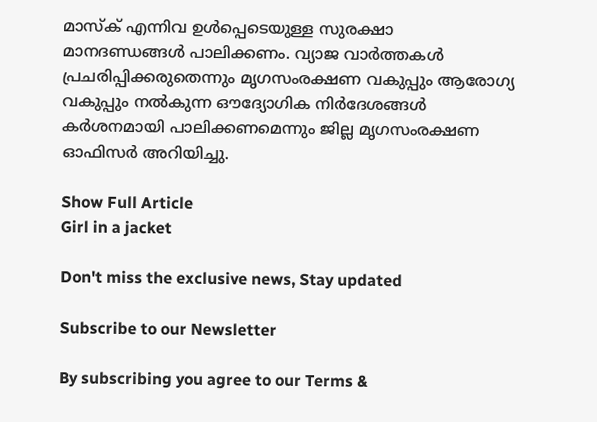മാസ്‌ക് എന്നിവ ഉള്‍പ്പെടെയുള്ള സുരക്ഷാ മാനദണ്ഡങ്ങള്‍ പാലിക്കണം. വ്യാജ വാര്‍ത്തകള്‍ പ്രചരിപ്പിക്കരുതെന്നും മൃഗസംരക്ഷണ വകുപ്പും ആരോഗ്യ വകുപ്പും നല്‍കുന്ന ഔദ്യോഗിക നിര്‍ദേശങ്ങള്‍ കര്‍ശനമായി പാലിക്കണമെന്നും ജില്ല മൃഗസംരക്ഷണ ഓഫിസര്‍ അറിയിച്ചു.

Show Full Article
Girl in a jacket

Don't miss the exclusive news, Stay updated

Subscribe to our Newsletter

By subscribing you agree to our Terms &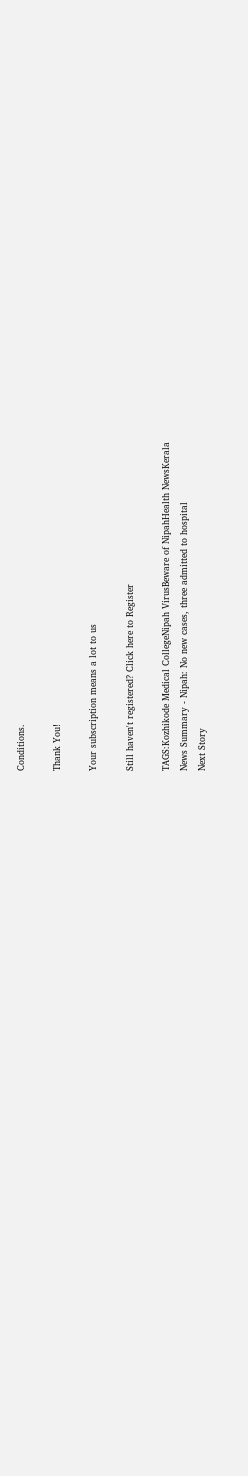Conditions.

Thank You!

Your subscription means a lot to us

Still haven't registered? Click here to Register

TAGS:Kozhikode Medical CollegeNipah VirusBeware of NipahHealth NewsKerala
News Summary - Nipah: No new cases, three admitted to hospital
Next Story